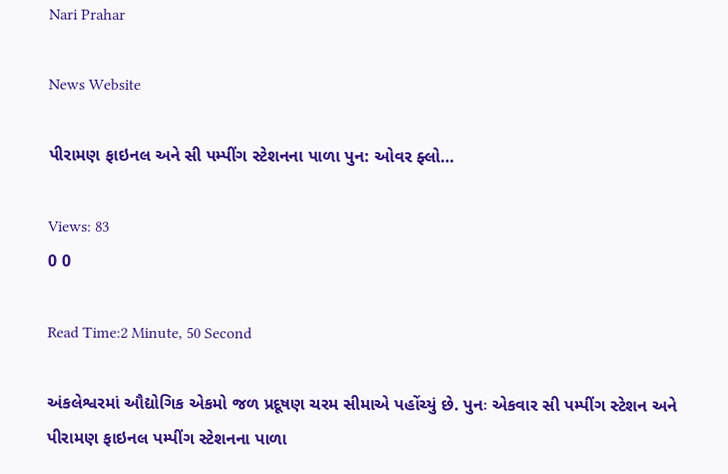Nari Prahar

News Website

પીરામણ ફાઇનલ અને સી પમ્પીંગ સ્ટેશનના પાળા પુન: ઓવર ફ્લો…

Views: 83
0 0

Read Time:2 Minute, 50 Second

અંકલેશ્વરમાં ઔદ્યોગિક એકમો જળ પ્રદૂષણ ચરમ સીમાએ પહોંચ્યું છે. પુનઃ એકવાર સી પમ્પીંગ સ્ટેશન અને પીરામણ ફાઇનલ પમ્પીંગ સ્ટેશનના પાળા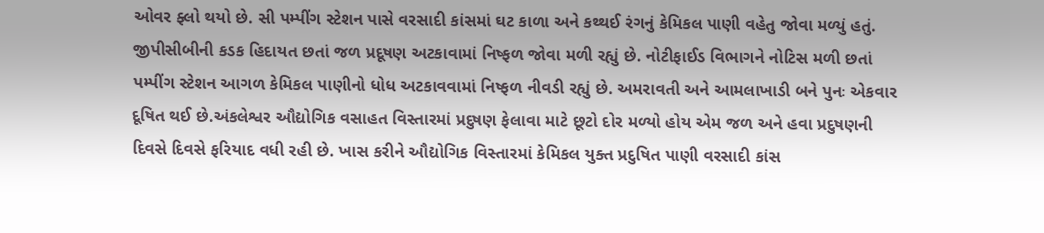ઓવર ફ્લો થયો છે. સી પમ્પીંગ સ્ટેશન પાસે વરસાદી કાંસમાં ઘટ કાળા અને કથ્થઈ રંગનું કેમિકલ પાણી વહેતુ જોવા મળ્યું હતું. જીપીસીબીની કડક હિદાયત છતાં જળ પ્રદૂષણ અટકાવામાં નિષ્ફળ જોવા મળી રહ્યું છે. નોટીફાઈડ વિભાગને નોટિસ મળી છતાં પમ્પીંગ સ્ટેશન આગળ કેમિકલ પાણીનો ધોધ અટકાવવામાં નિષ્ફળ નીવડી રહ્યું છે. અમરાવતી અને આમલાખાડી બને પુનઃ એકવાર દૂષિત થઈ છે.અંકલેશ્વર ઔદ્યોગિક વસાહત વિસ્તારમાં પ્રદુષણ ફેલાવા માટે છૂટો દોર મળ્યો હોય એમ જળ અને હવા પ્રદુષણની દિવસે દિવસે ફરિયાદ વધી રહી છે. ખાસ કરીને ઔદ્યોગિક વિસ્તારમાં કેમિકલ યુક્ત પ્રદુષિત પાણી વરસાદી કાંસ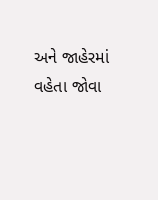અને જાહેરમાં વહેતા જોવા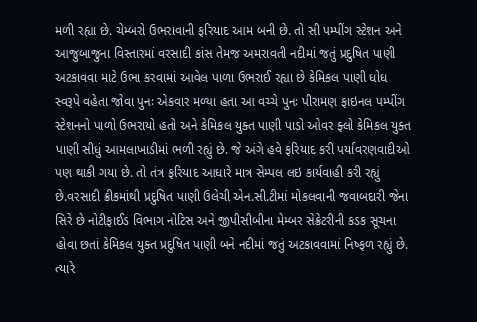મળી રહ્યા છે. ચેમ્બરો ઉભરાવાની ફરિયાદ આમ બની છે. તો સી પમ્પીંગ સ્ટેશન અને આજુબાજુના વિસ્તારમાં વરસાદી કાંસ તેમજ અમરાવતી નદીમાં જતું પ્રદુષિત પાણી અટકાવવા માટે ઉભા કરવામાં આવેલ પાળા ઉભરાઈ રહ્યા છે કેમિકલ પાણી ધોધ સ્વરૂપે વહેતા જોવા પુનઃ એકવાર મળ્યા હતા આ વચ્ચે પુનઃ પીરામણ ફાઇનલ પમ્પીંગ સ્ટેશનનો પાળો ઉભરાયો હતો અને કેમિકલ યુક્ત પાણી પાડો ઓવર ફ્લો કેમિકલ યુક્ત પાણી સીધું આમલાખાડીમાં ભળી રહ્યું છે. જે અંગે હવે ફરિયાદ કરી પર્યાવરણવાદીઓ પણ થાકી ગયા છે. તો તંત્ર ફરિયાદ આધારે માત્ર સેમ્પલ લઇ કાર્યવાહી કરી રહ્યું છે.વરસાદી ક્રીકમાંથી પ્રદુષિત પાણી ઉલેચી એન.સી.ટીમાં મોકલવાની જવાબદારી જેના સિરે છે નોટીફાઈડ વિભાગ નોટિસ અને જીપીસીબીના મેમ્બર સેક્રેટરીની કડક સૂચના હોવા છતાં કેમિકલ યુક્ત પ્રદુષિત પાણી બને નદીમાં જતું અટકાવવામાં નિષ્ફળ રહ્યું છે. ત્યારે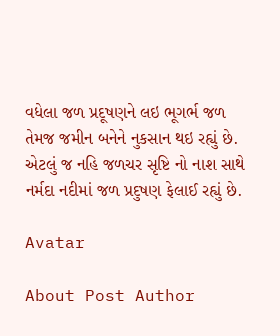વધેલા જળ પ્રદૂષણને લઇ ભૂગર્ભ જળ તેમજ જમીન બનેને નુકસાન થઇ રહ્યું છે. એટલું જ નહિ જળચર સૃષ્ટિ નો નાશ સાથે નર્મદા નદીમાં જળ પ્રદુષણ ફેલાઈ રહ્યું છે.

Avatar

About Post Author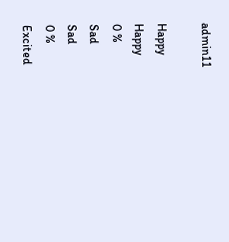admin11

Happy
Happy
0 %
Sad
Sad
0 %
Excited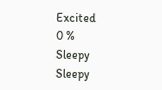Excited
0 %
Sleepy
Sleepy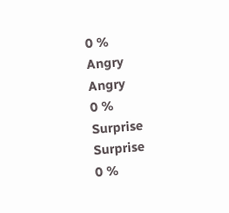0 %
Angry
Angry
0 %
Surprise
Surprise
0 %